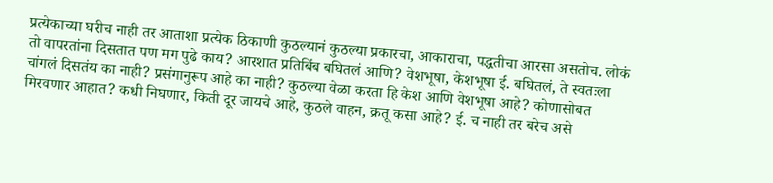प्रत्येकाच्या घरीच नाही तर आताशा प्रत्येक ठिकाणी कुठल्यानं कुठल्या प्रकारचा, आकाराचा, पद्धतीचा आरसा असतोच. लोकं तो वापरतांना दिसतात पण मग पुढे काय? आरशात प्रतिबिंब बघितलं आणि? वेशभूषा, केशभूषा ई. बघितलं, ते स्वतःला चांगलं दिसतंय का नाही? प्रसंगानुरूप आहे का नाही? कुठल्या वेळा करता हि केश आणि वेशभूषा आहे? कोणासोबत मिरवणार आहात? कधी निघणार, किती दूर जायचे आहे, कुठले वाहन, क्रतू कसा आहे? ई. च नाही तर बरेच असे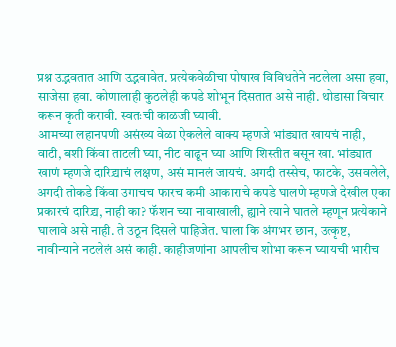प्रश्न उद्भवतात आणि उद्भवावेत. प्रत्येकवेळीचा पोषाख विविधतेने नटलेला असा हवा, साजेसा हवा. कोणालाही कुठलेही कपडे शोभून दिसतात असे नाही. थोडासा विचार करून कृती करावी. स्वतःची काळजी घ्यावी.
आमच्या लहानपणी असंख्य वेळा ऐकलेले वाक्य म्हणजे भांड्यात खायचं नाही, वाटी, बशी किंवा ताटली घ्या, नीट वाढून घ्या आणि शिस्तीत बसून खा. भांड्यात खाणं म्हणजे दारिद्र्याचं लक्षण, असं मानलं जायचं. अगदी तस्सेच, फाटके, उसवलेले, अगदी तोकडे किंवा उगाचच फारच कमी आकाराचे कपडे घालणे म्हणजे देखील एका प्रकारचं दारिद्र्य, नाही का? फॅशन च्या नावाखाली, ह्याने त्याने घातले म्हणून प्रत्येकाने घालावे असे नाही. ते उठून दिसले पाहिजेत. घाला कि अंगभर छान, उत्कृष्ट, नावीन्याने नटलेलं असं काही. काहीजणांना आपलीच शोभा करून घ्यायची भारीच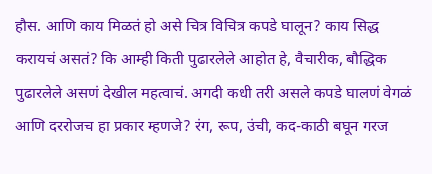हौस. आणि काय मिळतं हो असे चित्र विचित्र कपडे घालून? काय सिद्ध करायचं असतं? कि आम्ही किती पुढारलेले आहोत हे, वैचारीक, बौद्धिक पुढारलेले असणं देखील महत्वाचं. अगदी कधी तरी असले कपडे घालणं वेगळं आणि दररोजच हा प्रकार म्हणजे? रंग, रूप, उंची, कद-काठी बघून गरज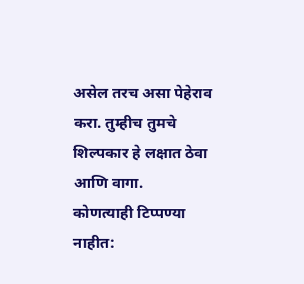असेल तरच असा पेहेराव करा. तुम्हीच तुमचे शिल्पकार हे लक्षात ठेवा आणि वागा.
कोणत्याही टिप्पण्या नाहीत: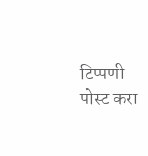टिप्पणी पोस्ट करा